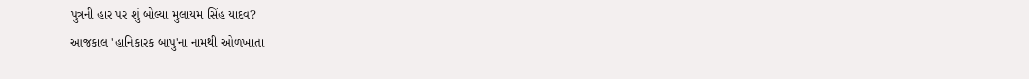પુત્રની હાર પર શું બોલ્યા મુલાયમ સિંહ યાદવ?
આજકાલ 'હાનિકારક બાપુ'ના નામથી ઓળખાતા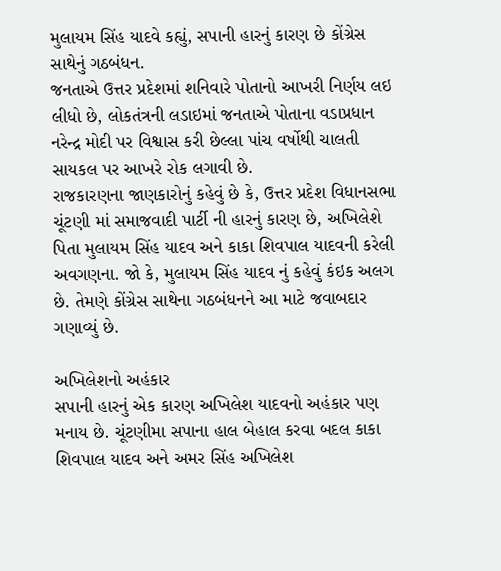મુલાયમ સિંહ યાદવે કહ્યું, સપાની હારનું કારણ છે કોંગ્રેસ સાથેનું ગઠબંધન.
જનતાએ ઉત્તર પ્રદેશમાં શનિવારે પોતાનો આખરી નિર્ણય લઇ લીધો છે, લોકતંત્રની લડાઇમાં જનતાએ પોતાના વડાપ્રધાન નરેન્દ્ર મોદી પર વિશ્વાસ કરી છેલ્લા પાંચ વર્ષોથી ચાલતી સાયકલ પર આખરે રોક લગાવી છે.
રાજકારણના જાણકારોનું કહેવું છે કે, ઉત્તર પ્રદેશ વિધાનસભા ચૂંટણી માં સમાજવાદી પાર્ટી ની હારનું કારણ છે, અખિલેશે પિતા મુલાયમ સિંહ યાદવ અને કાકા શિવપાલ યાદવની કરેલી અવગણના. જો કે, મુલાયમ સિંહ યાદવ નું કહેવું કંઇક અલગ છે. તેમણે કોંગ્રેસ સાથેના ગઠબંધનને આ માટે જવાબદાર ગણાવ્યું છે.

અખિલેશનો અહંકાર
સપાની હારનું એક કારણ અખિલેશ યાદવનો અહંકાર પણ મનાય છે. ચૂંટણીમા સપાના હાલ બેહાલ કરવા બદલ કાકા શિવપાલ યાદવ અને અમર સિંહ અખિલેશ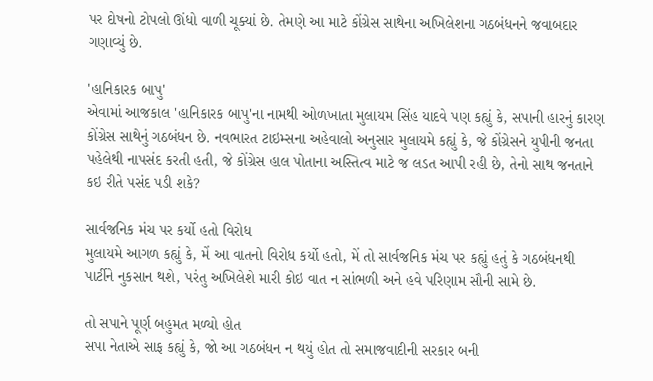પર દોષનો ટોપલો ઊંધો વાળી ચૂક્યાં છે. તેમણે આ માટે કોંગ્રેસ સાથેના અખિલેશના ગઠબંધનને જવાબદાર ગણાવ્યું છે.

'હાનિકારક બાપુ'
એવામાં આજકાલ 'હાનિકારક બાપુ'ના નામથી ઓળખાતા મુલાયમ સિંહ યાદવે પણ કહ્યું કે, સપાની હારનું કારણ કોંગ્રેસ સાથેનું ગઠબંધન છે. નવભારત ટાઇમ્સના અહેવાલો અનુસાર મુલાયમે કહ્યું કે, જે કોંગ્રેસને યુપીની જનતા પહેલેથી નાપસંદ કરતી હતી, જે કોંગ્રેસ હાલ પોતાના અસ્તિત્વ માટે જ લડત આપી રહી છે, તેનો સાથ જનતાને કઇ રીતે પસંદ પડી શકે?

સાર્વજનિક મંચ પર કર્યો હતો વિરોધ
મુલાયમે આગળ કહ્યું કે, મેં આ વાતનો વિરોધ કર્યો હતો, મેં તો સાર્વજનિક મંચ પર કહ્યું હતું કે ગઠબંધનથી પાર્ટીને નુકસાન થશે, પરંતુ અખિલેશે મારી કોઇ વાત ન સાંભળી અને હવે પરિણામ સૌની સામે છે.

તો સપાને પૂર્ણ બહુમત મળ્યો હોત
સપા નેતાએ સાફ કહ્યું કે, જો આ ગઠબંધન ન થયું હોત તો સમાજવાદીની સરકાર બની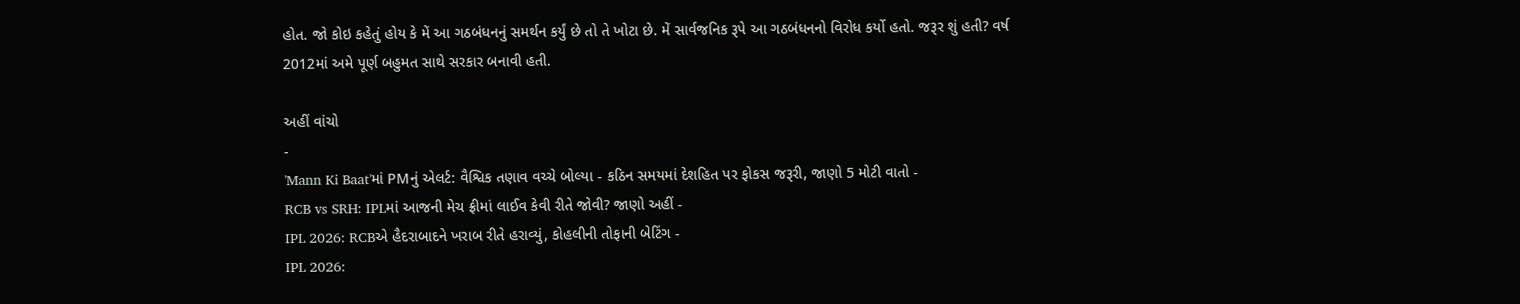હોત. જો કોઇ કહેતું હોય કે મેં આ ગઠબંધનનું સમર્થન કર્યું છે તો તે ખોટા છે. મેં સાર્વજનિક રૂપે આ ગઠબંધનનો વિરોધ કર્યો હતો. જરૂર શું હતી? વર્ષ 2012માં અમે પૂર્ણ બહુમત સાથે સરકાર બનાવી હતી.

અહીં વાંચો
-
'Mann Ki Baat'માં PMનું એલર્ટ: વૈશ્વિક તણાવ વચ્ચે બોલ્યા - કઠિન સમયમાં દેશહિત પર ફોકસ જરૂરી, જાણો 5 મોટી વાતો -
RCB vs SRH: IPLમાં આજની મેચ ફ્રીમાં લાઈવ કેવી રીતે જોવી? જાણો અહીં -
IPL 2026: RCBએ હૈદરાબાદને ખરાબ રીતે હરાવ્યું, કોહલીની તોફાની બેટિંગ -
IPL 2026: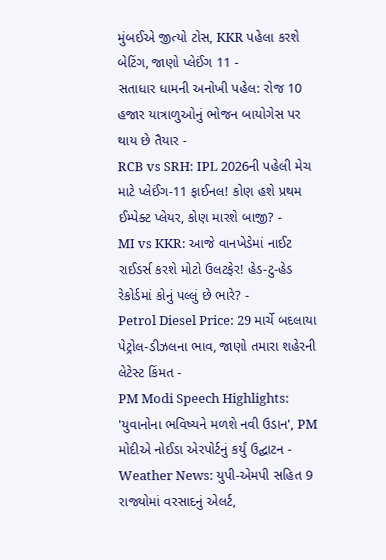મુંબઈએ જીત્યો ટોસ, KKR પહેલા કરશે બેટિંગ, જાણો પ્લેઈંગ 11 -
સતાધાર ધામની અનોખી પહેલ: રોજ 10 હજાર યાત્રાળુઓનું ભોજન બાયોગેસ પર થાય છે તૈયાર -
RCB vs SRH: IPL 2026ની પહેલી મેચ માટે પ્લેઈંગ-11 ફાઈનલ! કોણ હશે પ્રથમ ઈમ્પેક્ટ પ્લેયર, કોણ મારશે બાજી? -
MI vs KKR: આજે વાનખેડેમાં નાઈટ રાઈડર્સ કરશે મોટો ઉલટફેર! હેડ-ટુ-હેડ રેકોર્ડમાં કોનું પલ્લું છે ભારે? -
Petrol Diesel Price: 29 માર્ચે બદલાયા પેટ્રોલ-ડીઝલના ભાવ, જાણો તમારા શહેરની લેટેસ્ટ કિંમત -
PM Modi Speech Highlights: 'યુવાનોના ભવિષ્યને મળશે નવી ઉડાન', PM મોદીએ નોઈડા એરપોર્ટનું કર્યું ઉદ્ઘાટન -
Weather News: યુપી-એમપી સહિત 9 રાજ્યોમાં વરસાદનું એલર્ટ,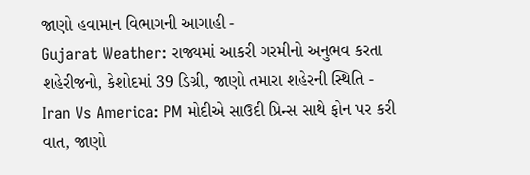જાણો હવામાન વિભાગની આગાહી -
Gujarat Weather: રાજ્યમાં આકરી ગરમીનો અનુભવ કરતા શહેરીજનો, કેશોદમાં 39 ડિગ્રી, જાણો તમારા શહેરની સ્થિતિ -
Iran Vs America: PM મોદીએ સાઉદી પ્રિન્સ સાથે ફોન પર કરી વાત, જાણો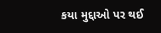કયા મુદ્દાઓ પર થઈ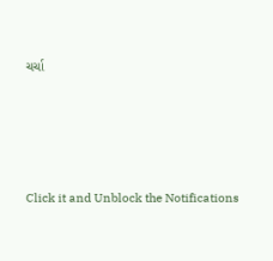ચર્ચા






Click it and Unblock the Notifications